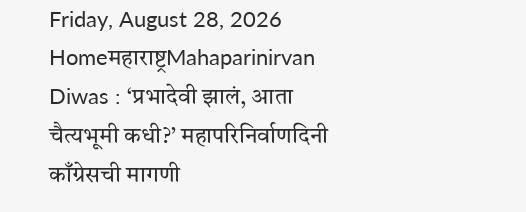Friday, August 28, 2026
Homeमहाराष्ट्रMahaparinirvan Diwas : ‘प्रभादेवी झालं, आता चैत्यभूमी कधी?’ महापरिनिर्वाणदिनी काँग्रेसची मागणी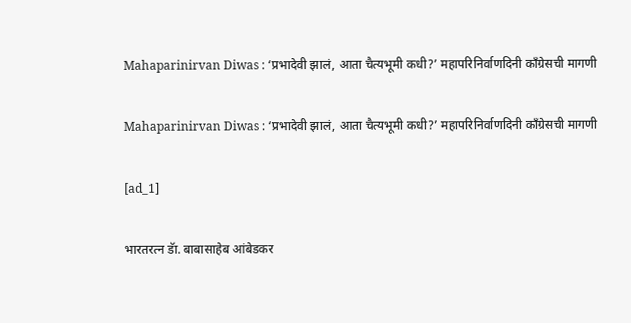Mahaparinirvan Diwas : ‘प्रभादेवी झालं, आता चैत्यभूमी कधी?’ महापरिनिर्वाणदिनी काँग्रेसची मागणी

Mahaparinirvan Diwas : ‘प्रभादेवी झालं, आता चैत्यभूमी कधी?’ महापरिनिर्वाणदिनी काँग्रेसची मागणी

[ad_1]

भारतरत्न डॅा. बाबासाहेब आंबेडकर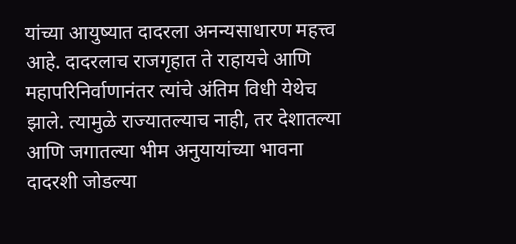यांच्या आयुष्यात दादरला अनन्यसाधारण महत्त्व आहे. दादरलाच राजगृहात ते राहायचे आणि महापरिनिर्वाणानंतर त्यांचे अंतिम विधी येथेच झाले. त्यामुळे राज्यातल्याच नाही, तर देशातल्या आणि जगातल्या भीम अनुयायांच्या भावना दादरशी जोडल्या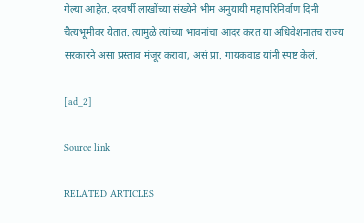गेल्या आहेत. दरवर्षी लाखोंच्या संख्येने भीम अनुयायी महापरिनिर्वाण दिनी चैत्यभूमीवर येतात. त्यामुळे त्यांच्या भावनांचा आदर करत या अधिवेशनातच राज्य सरकारने असा प्रस्ताव मंजूर करावा, असं प्रा. गायकवाड यांनी स्पष्ट केलं.

[ad_2]

Source link

RELATED ARTICLES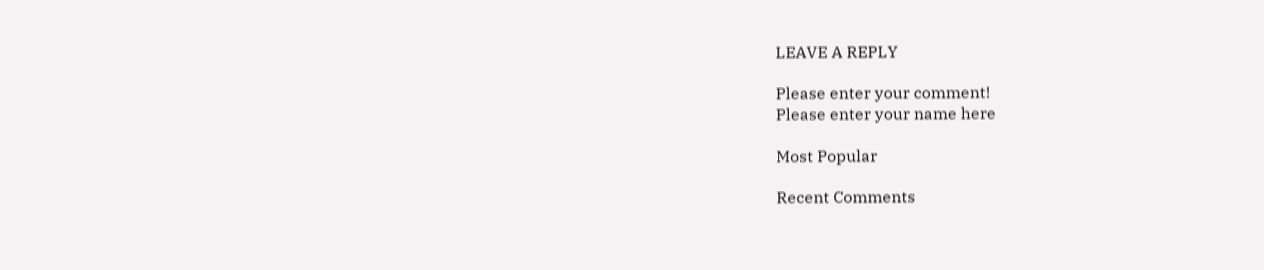LEAVE A REPLY

Please enter your comment!
Please enter your name here

Most Popular

Recent Comments